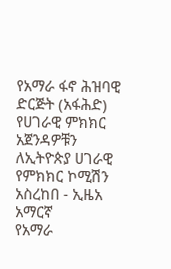የአማራ ፋኖ ሕዝባዊ ድርጅት (አፋሕድ) የሀገራዊ ምክክር አጀንዳዎቹን ለኢትዮጵያ ሀገራዊ የምክክር ኮሚሽን አስረከበ - ኢዜአ አማርኛ
የአማራ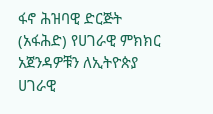ፋኖ ሕዝባዊ ድርጅት (አፋሕድ) የሀገራዊ ምክክር አጀንዳዎቹን ለኢትዮጵያ ሀገራዊ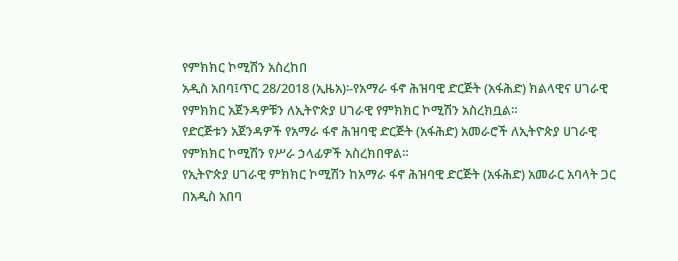የምክክር ኮሚሽን አስረከበ
አዲስ አበባ፤ጥር 28/2018 (ኢዜአ)፡-የአማራ ፋኖ ሕዝባዊ ድርጅት (አፋሕድ) ክልላዊና ሀገራዊ የምክክር አጀንዳዎቹን ለኢትዮጵያ ሀገራዊ የምክክር ኮሚሽን አስረክቧል።
የድርጅቱን አጀንዳዎች የአማራ ፋኖ ሕዝባዊ ድርጅት (አፋሕድ) አመራሮች ለኢትዮጵያ ሀገራዊ የምክክር ኮሚሽን የሥራ ኃላፊዎች አስረክበዋል።
የኢትዮጵያ ሀገራዊ ምክክር ኮሚሽን ከአማራ ፋኖ ሕዝባዊ ድርጅት (አፋሕድ) አመራር አባላት ጋር በአዲስ አበባ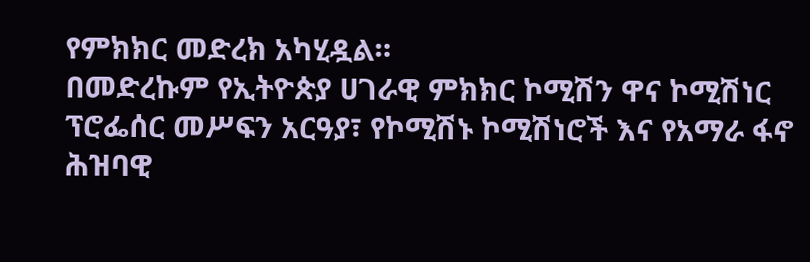የምክክር መድረክ አካሂዷል።
በመድረኩም የኢትዮጵያ ሀገራዊ ምክክር ኮሚሽን ዋና ኮሚሽነር ፕሮፌሰር መሥፍን አርዓያ፣ የኮሚሽኑ ኮሚሽነሮች እና የአማራ ፋኖ ሕዝባዊ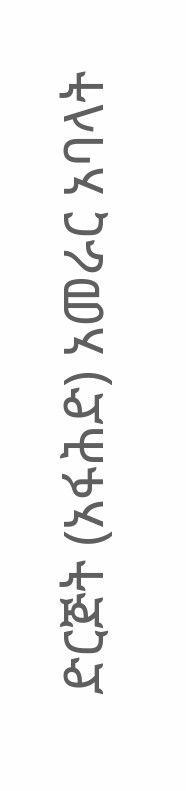ድርጅት (አፋሕድ) አመራር አባላት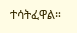ተሳትፈዋል።